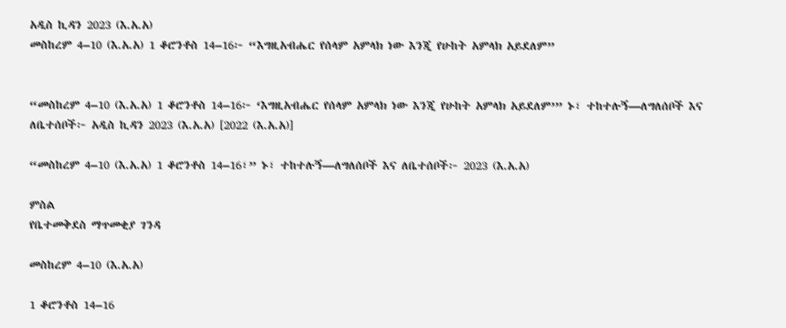አዲስ ኪዳን 2023 (እ.አ.አ)
መስከረም 4–10 (እ.አ.አ) 1 ቆሮንቶስ 14–16፦ “እግዚአብሔር የሰላም አምላክ ነው እንጂ የሁከት አምላክ አይደለም”


“መስከረም 4–10 (እ.አ.አ) 1 ቆሮንቶስ 14–16፦ ‘እግዚአብሔር የሰላም አምላክ ነው እንጂ የሁከት አምላክ አይደለም’” ኑ፣ ተከተሉኝ—ለግለሰቦች እና ለቤተሰቦች፦ አዲስ ኪዳን 2023 (እ.አ.አ) [2022 (እ.አ.አ)]

“መስከረም 4–10 (እ.አ.አ) 1 ቆሮንቶስ 14–16፣” ኑ፣ ተከተሉኝ—ለግለሰቦች እና ለቤተሰቦች፦ 2023 (እ.አ.አ)

ምስል
የቤተመቅደስ ማጥመቂያ ገንዳ

መስከረም 4–10 (እ.አ.አ)

1 ቆሮንቶስ 14–16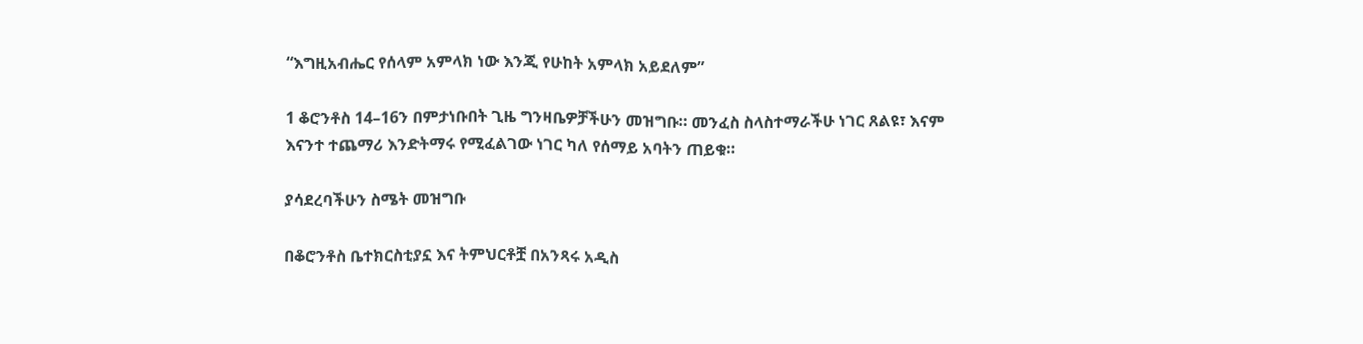“እግዚአብሔር የሰላም አምላክ ነው እንጂ የሁከት አምላክ አይደለም”

1 ቆሮንቶስ 14–16ን በምታነቡበት ጊዜ ግንዛቤዎቻችሁን መዝግቡ። መንፈስ ስላስተማራችሁ ነገር ጸልዩ፣ እናም እናንተ ተጨማሪ እንድትማሩ የሚፈልገው ነገር ካለ የሰማይ አባትን ጠይቁ።

ያሳደረባችሁን ስሜት መዝግቡ

በቆሮንቶስ ቤተክርስቲያኗ እና ትምህርቶቿ በአንጻሩ አዲስ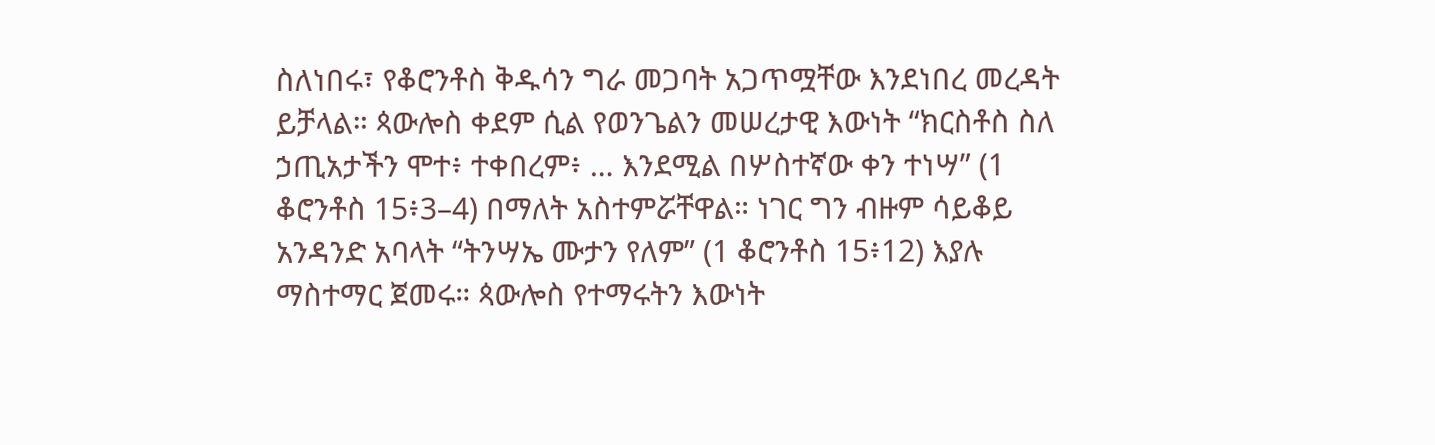ስለነበሩ፣ የቆሮንቶስ ቅዱሳን ግራ መጋባት አጋጥሟቸው እንደነበረ መረዳት ይቻላል። ጳውሎስ ቀደም ሲል የወንጌልን መሠረታዊ እውነት “ክርስቶስ ስለ ኃጢአታችን ሞተ፥ ተቀበረም፥ … እንደሚል በሦስተኛው ቀን ተነሣ” (1 ቆሮንቶስ 15፥3–4) በማለት አስተምሯቸዋል። ነገር ግን ብዙም ሳይቆይ አንዳንድ አባላት “ትንሣኤ ሙታን የለም” (1 ቆሮንቶስ 15፥12) እያሉ ማስተማር ጀመሩ። ጳውሎስ የተማሩትን እውነት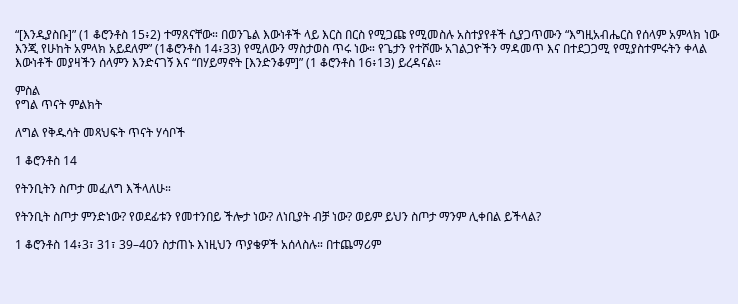“[እንዲያስቡ]” (1 ቆሮንቶስ 15፥2) ተማጸናቸው። በወንጌል እውነቶች ላይ እርስ በርስ የሚጋጩ የሚመስሉ አስተያየቶች ሲያጋጥሙን “እግዚአብሔርስ የሰላም አምላክ ነው እንጂ የሁከት አምላክ አይደለም” (1ቆሮንቶስ 14፥33) የሚለውን ማስታወስ ጥሩ ነው። የጌታን የተሾሙ አገልጋዮችን ማዳመጥ እና በተደጋጋሚ የሚያስተምሩትን ቀላል እውነቶች መያዛችን ሰላምን እንድናገኝ እና “በሃይማኖት [እንድንቆም]” (1 ቆሮንቶስ 16፥13) ይረዳናል።

ምስል
የግል ጥናት ምልክት

ለግል የቅዱሳት መጻህፍት ጥናት ሃሳቦች

1 ቆሮንቶስ 14

የትንቢትን ስጦታ መፈለግ እችላለሁ።

የትንቢት ስጦታ ምንድነው? የወደፊቱን የመተንበይ ችሎታ ነው? ለነቢያት ብቻ ነው? ወይም ይህን ስጦታ ማንም ሊቀበል ይችላል?

1 ቆሮንቶስ 14፥3፣ 31፣ 39–40ን ስታጠኑ እነዚህን ጥያቄዎች አሰላስሉ። በተጨማሪም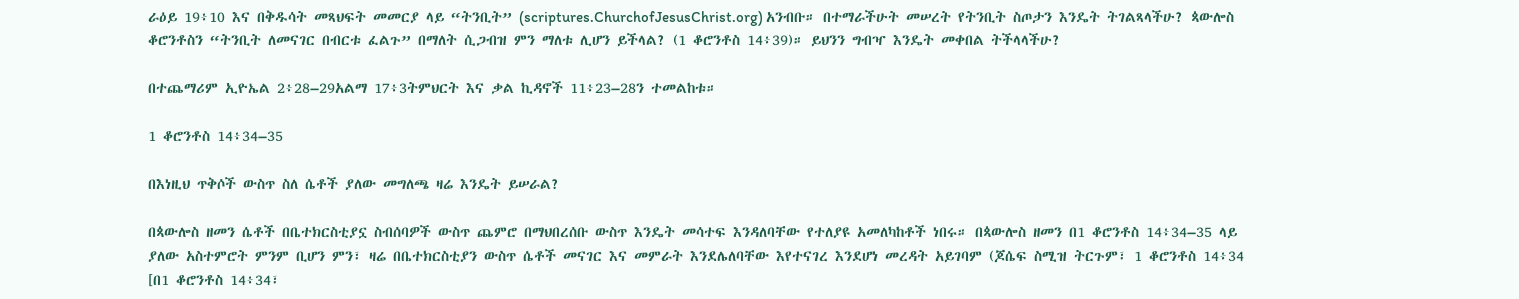ራዕይ 19፥10 እና በቅዱሳት መጻህፍት መመርያ ላይ “ትንቢት” (scriptures.ChurchofJesusChrist.org) አንብቡ። በተማራችሁት መሠረት የትንቢት ስጦታን እንዴት ትገልጻላችሁ? ጳውሎስ ቆሮንቶስን “ትንቢት ለመናገር በብርቱ ፈልጉ” በማለት ሲጋብዝ ምን ማለቱ ሊሆን ይችላል? (1 ቆሮንቶስ 14፥39)። ይህንን ግብዣ እንዴት መቀበል ትችላላችሁ?

በተጨማሪም ኢዮኤል 2፥28–29አልማ 17፥3ትምህርት እና ቃል ኪዳኖች 11፥23–28ን ተመልከቱ።

1 ቆሮንቶስ 14፥34–35

በእነዚህ ጥቅሶች ውስጥ ስለ ሴቶች ያለው መግለጫ ዛሬ እንዴት ይሠራል?

በጳውሎስ ዘመን ሴቶች በቤተክርስቲያኗ ስብሰባዎች ውስጥ ጨምሮ በማህበረሰቡ ውስጥ እንዴት መሳተፍ እንዳለባቸው የተለያዩ አመለካከቶች ነበሩ። በጳውሎስ ዘመን በ1 ቆሮንቶስ 14፥34–35 ላይ ያለው አስተምሮት ምንም ቢሆን ምን፣ ዛሬ በቤተክርስቲያን ውስጥ ሴቶች መናገር እና መምራት እንደሌለባቸው እየተናገረ እንደሆነ መረዳት አይገባም (ጆሴፍ ስሚዝ ትርጉም፣ 1 ቆሮንቶስ 14፥34 [በ1 ቆሮንቶስ 14፥34፣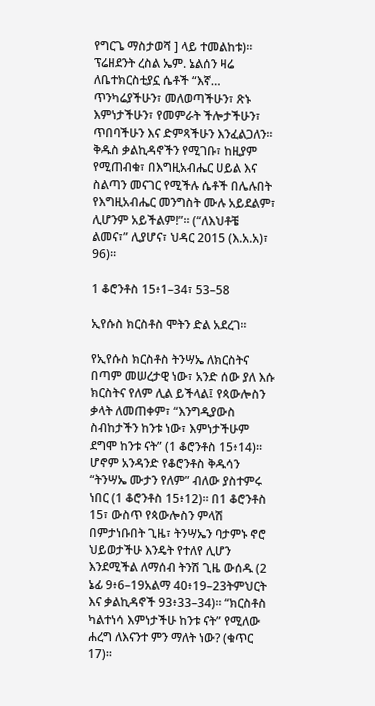የግርጌ ማስታወሻ ] ላይ ተመልከቱ)። ፕሬዘደንት ረስል ኤም. ኔልሰን ዛሬ ለቤተክርስቲያኗ ሴቶች “እኛ… ጥንካሬያችሁን፣ መለወጣችሁን፣ ጽኑ እምነታችሁን፣ የመምራት ችሎታችሁን፣ ጥበባችሁን እና ድምጻችሁን እንፈልጋለን። ቅዱስ ቃልኪዳኖችን የሚገቡ፣ ከዚያም የሚጠብቁ፣ በእግዚአብሔር ሀይል እና ስልጣን መናገር የሚችሉ ሴቶች በሌሉበት የእግዚአብሔር መንግስት ሙሉ አይደልም፣ ሊሆንም አይችልም!”። (“ለእህቶቼ ልመና፣” ሊያሆና፣ ህዳር 2015 (እ.አ.አ)፣ 96)።

1 ቆሮንቶስ 15፥1–34፣ 53–58

ኢየሱስ ክርስቶስ ሞትን ድል አደረገ።

የኢየሱስ ክርስቶስ ትንሣኤ ለክርስትና በጣም መሠረታዊ ነው፣ አንድ ሰው ያለ እሱ ክርስትና የለም ሊል ይችላል፤ የጳውሎስን ቃላት ለመጠቀም፣ “እንግዲያውስ ስብከታችን ከንቱ ነው፣ እምነታችሁም ደግሞ ከንቱ ናት” (1 ቆሮንቶስ 15፥14)። ሆኖም አንዳንድ የቆሮንቶስ ቅዱሳን “ትንሣኤ ሙታን የለም” ብለው ያስተምሩ ነበር (1 ቆሮንቶስ 15፥12)። በ1 ቆሮንቶስ 15፣ ውስጥ የጳውሎስን ምላሽ በምታነቡበት ጊዜ፣ ትንሣኤን ባታምኑ ኖሮ ህይወታችሁ እንዴት የተለየ ሊሆን እንደሚችል ለማሰብ ትንሽ ጊዜ ውሰዱ (2 ኔፊ 9፥6–19አልማ 40፥19–23ትምህርት እና ቃልኪዳኖች 93፥33–34)። “ክርስቶስ ካልተነሳ እምነታችሁ ከንቱ ናት” የሚለው ሐረግ ለእናንተ ምን ማለት ነው? (ቁጥር 17)።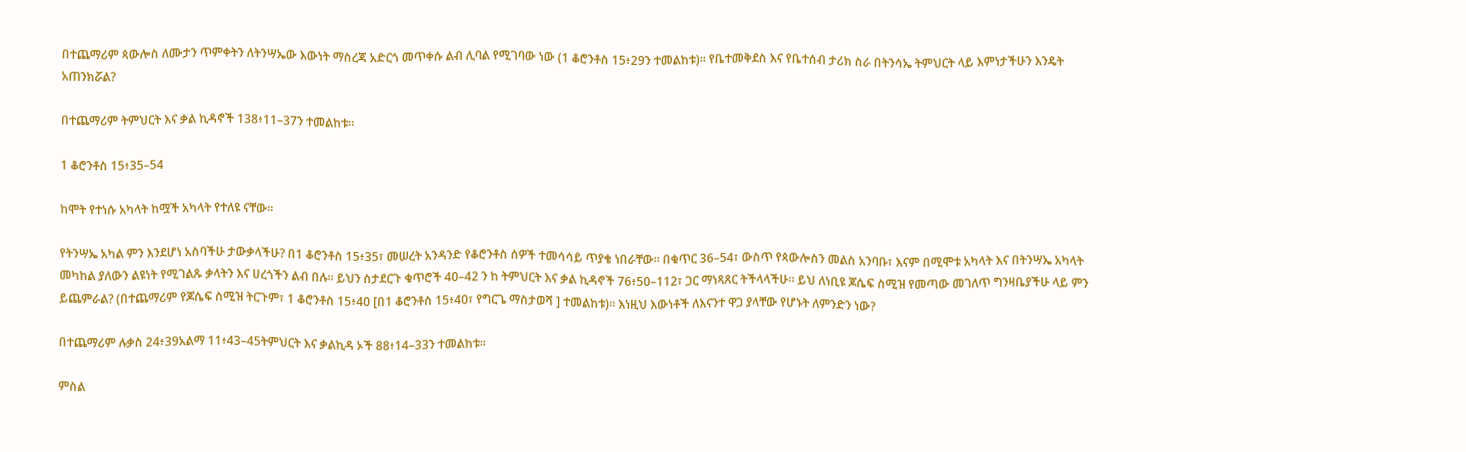በተጨማሪም ጳውሎስ ለሙታን ጥምቀትን ለትንሣኤው እውነት ማስረጃ አድርጎ መጥቀሱ ልብ ሊባል የሚገባው ነው (1 ቆሮንቶስ 15፥29ን ተመልከቱ)። የቤተመቅደስ እና የቤተሰብ ታሪክ ስራ በትንሳኤ ትምህርት ላይ እምነታችሁን እንዴት አጠንክሯል?

በተጨማሪም ትምህርት እና ቃል ኪዳኖች 138፥11–37ን ተመልከቱ።

1 ቆሮንቶስ 15፥35–54

ከሞት የተነሱ አካላት ከሟች አካላት የተለዩ ናቸው።

የትንሣኤ አካል ምን እንደሆነ አስባችሁ ታውቃላችሁ? በ1 ቆሮንቶስ 15፥35፣ መሠረት አንዳንድ የቆሮንቶስ ሰዎች ተመሳሳይ ጥያቄ ነበራቸው። በቁጥር 36–54፣ ውስጥ የጳውሎስን መልስ አንባቡ፣ እናም በሚሞቱ አካላት እና በትንሣኤ አካላት መካከል ያለውን ልዩነት የሚገልጹ ቃላትን እና ሀረጎችን ልብ በሉ። ይህን ስታደርጉ ቁጥሮች 40–42 ን ከ ትምህርት እና ቃል ኪዳኖች 76፥50–112፣ ጋር ማነጻጸር ትችላላችሁ። ይህ ለነቢዩ ጆሴፍ ስሚዝ የመጣው መገለጥ ግንዛቤያችሁ ላይ ምን ይጨምራል? (በተጨማሪም የጆሴፍ ስሚዝ ትርጉም፣ 1 ቆሮንቶስ 15፥40 [በ1 ቆሮንቶስ 15፥40፣ የግርጌ ማስታወሻ ] ተመልከቱ)። እነዚህ እውነቶች ለእናንተ ዋጋ ያላቸው የሆኑት ለምንድን ነው?

በተጨማሪም ሉቃስ 24፥39አልማ 11፥43–45ትምህርት እና ቃልኪዳ ኦች 88፥14–33ን ተመልከቱ።

ምስል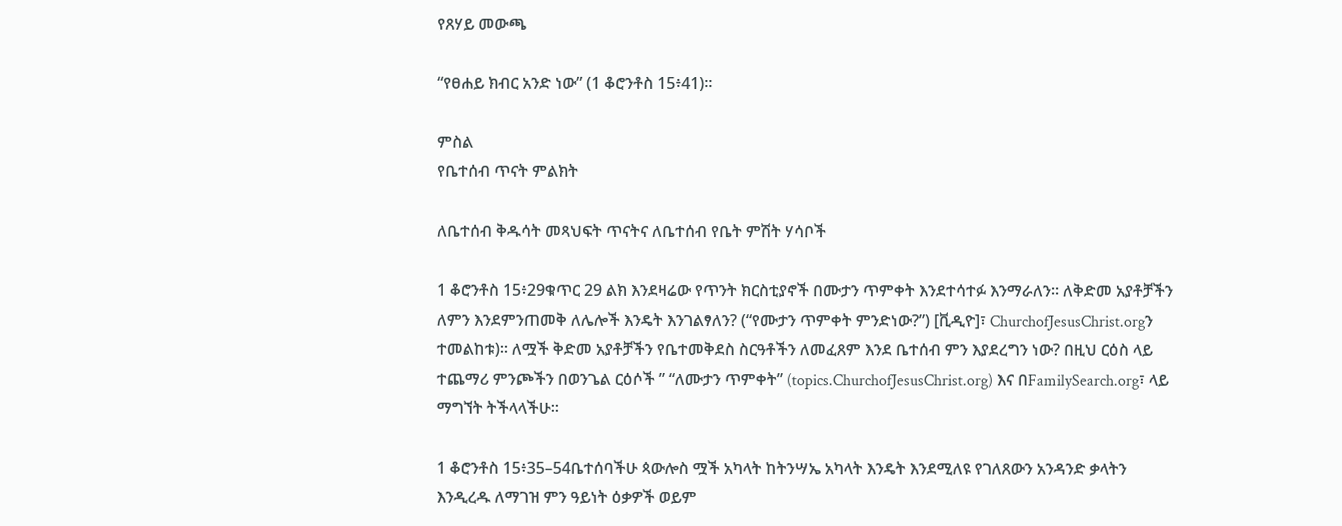የጸሃይ መውጫ

“የፀሐይ ክብር አንድ ነው” (1 ቆሮንቶስ 15፥41)።

ምስል
የቤተሰብ ጥናት ምልክት

ለቤተሰብ ቅዱሳት መጻህፍት ጥናትና ለቤተሰብ የቤት ምሽት ሃሳቦች

1 ቆሮንቶስ 15፥29ቁጥር 29 ልክ እንደዛሬው የጥንት ክርስቲያኖች በሙታን ጥምቀት እንደተሳተፉ እንማራለን። ለቅድመ አያቶቻችን ለምን እንደምንጠመቅ ለሌሎች እንዴት እንገልፃለን? (“የሙታን ጥምቀት ምንድነው?”) [ቪዲዮ]፣ ChurchofJesusChrist.orgን ተመልከቱ)። ለሟች ቅድመ አያቶቻችን የቤተመቅደስ ስርዓቶችን ለመፈጸም እንደ ቤተሰብ ምን እያደረግን ነው? በዚህ ርዕስ ላይ ተጨማሪ ምንጮችን በወንጌል ርዕሶች ” “ለሙታን ጥምቀት” (topics.ChurchofJesusChrist.org) እና በFamilySearch.org፣ ላይ ማግኘት ትችላላችሁ።

1 ቆሮንቶስ 15፥35–54ቤተሰባችሁ ጳውሎስ ሟች አካላት ከትንሣኤ አካላት እንዴት እንደሚለዩ የገለጸውን አንዳንድ ቃላትን እንዲረዱ ለማገዝ ምን ዓይነት ዕቃዎች ወይም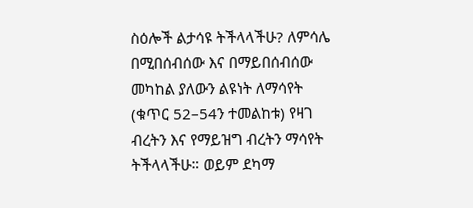ስዕሎች ልታሳዩ ትችላላችሁ? ለምሳሌ በሚበሰብሰው እና በማይበሰብሰው መካከል ያለውን ልዩነት ለማሳየት (ቁጥር 52–54ን ተመልከቱ) የዛገ ብረትን እና የማይዝግ ብረትን ማሳየት ትችላላችሁ። ወይም ደካማ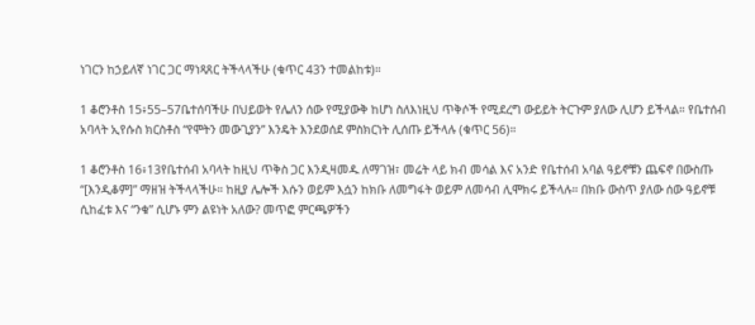ነገርን ከኃይለኛ ነገር ጋር ማነጻጸር ትችላላችሁ (ቁጥር 43ን ተመልከቱ)።

1 ቆሮንቶስ 15፥55–57ቤተሰባችሁ በህይወት የሌለን ሰው የሚያውቅ ከሆነ ስለእነዚህ ጥቅሶች የሚደረግ ውይይት ትርጉም ያለው ሊሆን ይችላል። የቤተሰብ አባላት ኢየሱስ ክርስቶስ “የሞትን መውጊያን” እንዴት እንደወሰደ ምስክርነት ሊሰጡ ይችላሉ (ቁጥር 56)።

1 ቆሮንቶስ 16፥13የቤተሰብ አባላት ከዚህ ጥቅስ ጋር እንዲዛመዱ ለማገዝ፣ መሬት ላይ ክብ መሳል እና አንድ የቤተሰብ አባል ዓይኖቹን ጨፍኖ በውስጡ “[እንዲቆም]” ማዘዝ ትችላላችሁ። ከዚያ ሌሎች እሱን ወይም እሷን ከክቡ ለመግፋት ወይም ለመሳብ ሊሞክሩ ይችላሉ። በክቡ ውስጥ ያለው ሰው ዓይኖቹ ሲከፈቱ እና “ንቁ” ሲሆኑ ምን ልዩነት አለው? መጥፎ ምርጫዎችን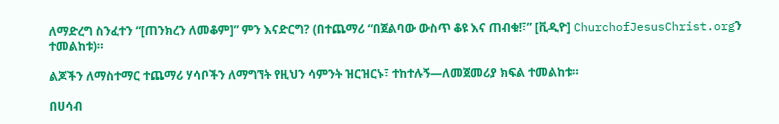ለማድረግ ስንፈተን “[ጠንክረን ለመቆም]” ምን እናድርግ? (በተጨማሪ “በጀልባው ውስጥ ቆዩ እና ጠብቁ!፣” [ቪዲዮ] ChurchofJesusChrist.orgን ተመልከቱ)።

ልጆችን ለማስተማር ተጨማሪ ሃሳቦችን ለማግኘት የዚህን ሳምንት ዝርዝርኑ፣ ተከተሉኝ—ለመጀመሪያ ክፍል ተመልከቱ።

በሀሳብ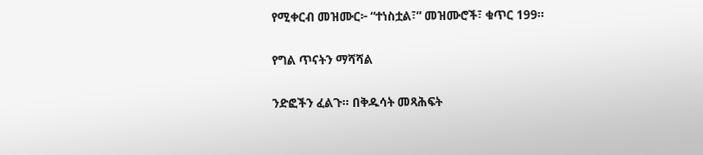የሚቀርብ መዝሙር፦ “ተነስቷል፣” መዝሙሮች፣ ቁጥር 199።

የግል ጥናትን ማሻሻል

ንድፎችን ፈልጉ። በቅዱሳት መጻሕፍት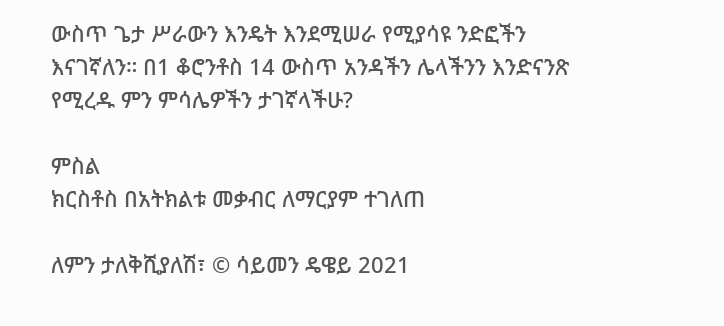ውስጥ ጌታ ሥራውን እንዴት እንደሚሠራ የሚያሳዩ ንድፎችን እናገኛለን። በ1 ቆሮንቶስ 14 ውስጥ አንዳችን ሌላችንን እንድናንጽ የሚረዱ ምን ምሳሌዎችን ታገኛላችሁ?

ምስል
ክርስቶስ በአትክልቱ መቃብር ለማርያም ተገለጠ

ለምን ታለቅሺያለሽ፣ © ሳይመን ዴዌይ 2021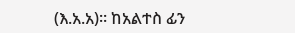(እ.አ.አ)። ከአልተስ ፊን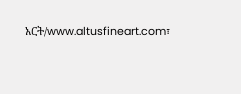አርት/www.altusfineart.com፣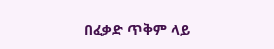በፈቃድ ጥቅም ላይ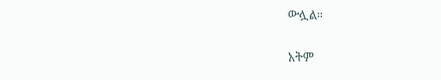ውሏል።

አትም